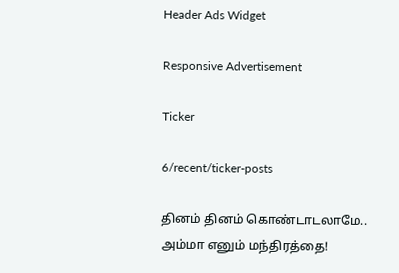Header Ads Widget

Responsive Advertisement

Ticker

6/recent/ticker-posts

தினம் தினம் கொண்டாடலாமே.. அம்மா எனும் மந்திரத்தை!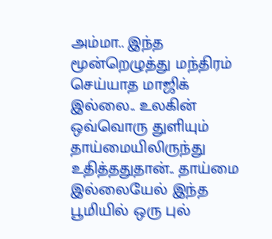அம்மா.. இந்த மூன்றெழுத்து மந்திரம் செய்யாத மாஜிக் இல்லை.. உலகின் ஒவ்வொரு துளியும் தாய்மையிலிருந்து உதித்ததுதான்.. தாய்மை இல்லையேல் இந்த பூமியில் ஒரு புல்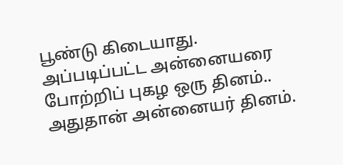பூண்டு கிடையாது. அப்படிப்பட்ட அன்னையரை போற்றிப் புகழ ஒரு தினம்.. அதுதான் அன்னையர் தினம்.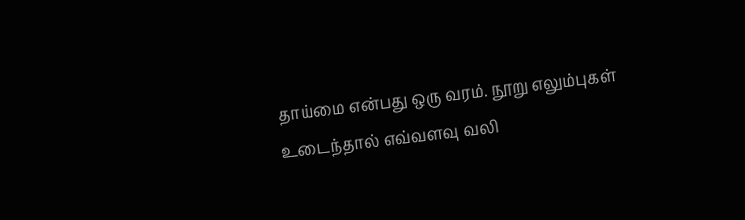தாய்மை என்பது ஒரு வரம். நூறு எலும்புகள் உடைந்தால் எவ்வளவு வலி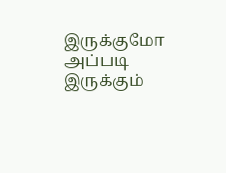இருக்குமோ அப்படி இருக்கும்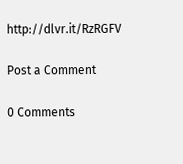http://dlvr.it/RzRGFV

Post a Comment

0 Comments